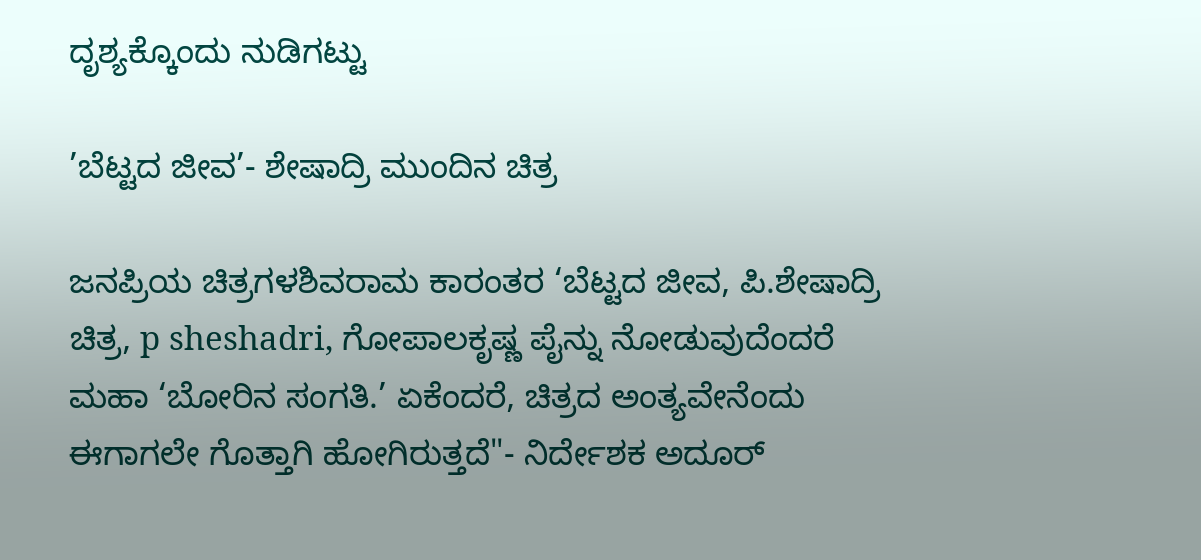ದೃಶ್ಯಕ್ಕೊಂದು ನುಡಿಗಟ್ಟು

’ಬೆಟ್ಟದ ಜೀವ’- ಶೇಷಾದ್ರಿ ಮುಂದಿನ ಚಿತ್ರ

ಜನಪ್ರಿಯ ಚಿತ್ರಗಳಶಿವರಾಮ ಕಾರಂತರ ‘ಬೆಟ್ಟದ ಜೀವ, ಪಿ.ಶೇಷಾದ್ರಿ ಚಿತ್ರ, p sheshadri, ಗೋಪಾಲಕೃಷ್ಣ ಪೈನ್ನು ನೋಡುವುದೆಂದರೆ ಮಹಾ ‘ಬೋರಿನ ಸಂಗತಿ.’ ಏಕೆಂದರೆ, ಚಿತ್ರದ ಅಂತ್ಯವೇನೆಂದು ಈಗಾಗಲೇ ಗೊತ್ತಾಗಿ ಹೋಗಿರುತ್ತದೆ"- ನಿರ್ದೇಶಕ ಅದೂರ್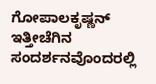ಗೋಪಾಲಕೃಷ್ಣನ್ ಇತ್ತೀಚೆಗಿನ ಸಂದರ್ಶನವೊಂದರಲ್ಲಿ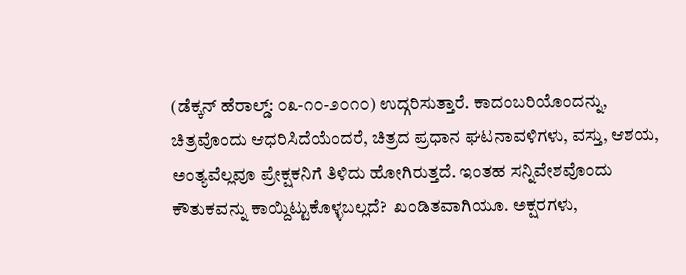(ಡೆಕ್ಕನ್ ಹೆರಾಲ್ಡ್: ೦೩-೧೦-೨೦೧೦) ಉದ್ಗರಿಸುತ್ತಾರೆ. ಕಾದಂಬರಿಯೊಂದನ್ನು, ಚಿತ್ರವೊಂದು ಆಧರಿಸಿದೆಯೆಂದರೆ, ಚಿತ್ರದ ಪ್ರಧಾನ ಘಟನಾವಳಿಗಳು, ವಸ್ತು, ಆಶಯ, ಅಂತ್ಯವೆಲ್ಲವೂ ಪ್ರೇಕ್ಷಕನಿಗೆ ತಿಳಿದು ಹೋಗಿರುತ್ತದೆ. ಇಂತಹ ಸನ್ನಿವೇಶವೊಂದು ಕೌತುಕವನ್ನು ಕಾಯ್ದಿಟ್ಟುಕೊಳ್ಳಬಲ್ಲದೆ?  ಖಂಡಿತವಾಗಿಯೂ. ಅಕ್ಷರಗಳು,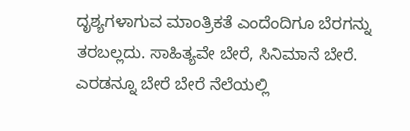ದೃಶ್ಯಗಳಾಗುವ ಮಾಂತ್ರಿಕತೆ ಎಂದೆಂದಿಗೂ ಬೆರಗನ್ನು ತರಬಲ್ಲದು. ಸಾಹಿತ್ಯವೇ ಬೇರೆ, ಸಿನಿಮಾನೆ ಬೇರೆ. ಎರಡನ್ನೂ ಬೇರೆ ಬೇರೆ ನೆಲೆಯಲ್ಲಿ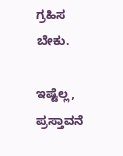ಗ್ರಹಿಸ ಬೇಕು.

ಇಷ್ಟೆಲ್ಲ, ಪ್ರಸ್ತಾವನೆ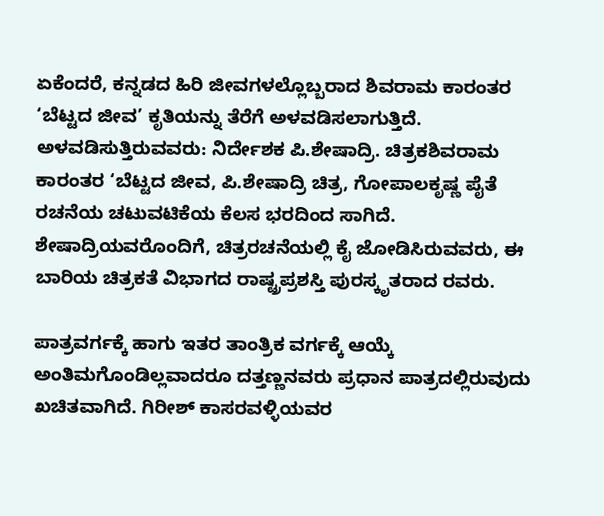ಏಕೆಂದರೆ, ಕನ್ನಡದ ಹಿರಿ ಜೀವಗಳಲ್ಲೊಬ್ಬರಾದ ಶಿವರಾಮ ಕಾರಂತರ ‘ಬೆಟ್ಟದ ಜೀವ’ ಕೃತಿಯನ್ನು ತೆರೆಗೆ ಅಳವಡಿಸಲಾಗುತ್ತಿದೆ. ಅಳವಡಿಸುತ್ತಿರುವವರು: ನಿರ್ದೇಶಕ ಪಿ.ಶೇಷಾದ್ರಿ. ಚಿತ್ರಕಶಿವರಾಮ ಕಾರಂತರ ‘ಬೆಟ್ಟದ ಜೀವ, ಪಿ.ಶೇಷಾದ್ರಿ ಚಿತ್ರ, ಗೋಪಾಲಕೃಷ್ಣ ಪೈತೆ ರಚನೆಯ ಚಟುವಟಿಕೆಯ ಕೆಲಸ ಭರದಿಂದ ಸಾಗಿದೆ. ಶೇಷಾದ್ರಿಯವರೊಂದಿಗೆ, ಚಿತ್ರರಚನೆಯಲ್ಲಿ ಕೈ ಜೋಡಿಸಿರುವವರು, ಈ ಬಾರಿಯ ಚಿತ್ರಕತೆ ವಿಭಾಗದ ರಾಷ್ಟ್ರಪ್ರಶಸ್ತಿ ಪುರಸ್ಕೃತರಾದ ರವರು.

ಪಾತ್ರವರ್ಗಕ್ಕೆ ಹಾಗು ಇತರ ತಾಂತ್ರಿಕ ವರ್ಗಕ್ಕೆ ಆಯ್ಕೆ ಅಂತಿಮಗೊಂಡಿಲ್ಲವಾದರೂ ದತ್ತಣ್ಣನವರು ಪ್ರಧಾನ ಪಾತ್ರದಲ್ಲಿರುವುದು ಖಚಿತವಾಗಿದೆ. ಗಿರೀಶ್ ಕಾಸರವಳ್ಳಿಯವರ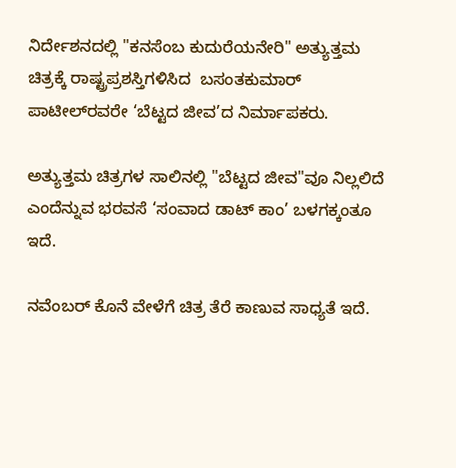ನಿರ್ದೇಶನದಲ್ಲಿ "ಕನಸೆಂಬ ಕುದುರೆಯನೇರಿ" ಅತ್ಯುತ್ತಮ ಚಿತ್ರಕ್ಕೆ ರಾಷ್ಟ್ರಪ್ರಶಸ್ತಿಗಳಿಸಿದ  ಬಸಂತಕುಮಾರ್ ಪಾಟೀಲ್‌ರವರೇ ‘ಬೆಟ್ಟದ ಜೀವ’ದ ನಿರ್ಮಾಪಕರು.

ಅತ್ಯುತ್ತಮ ಚಿತ್ರಗಳ ಸಾಲಿನಲ್ಲಿ "ಬೆಟ್ಟದ ಜೀವ"ವೂ ನಿಲ್ಲಲಿದೆ ಎಂದೆನ್ನುವ ಭರವಸೆ ‘ಸಂವಾದ ಡಾಟ್ ಕಾಂ’ ಬಳಗಕ್ಕಂತೂ ಇದೆ.

ನವೆಂಬರ್ ಕೊನೆ ವೇಳೆಗೆ ಚಿತ್ರ ತೆರೆ ಕಾಣುವ ಸಾಧ್ಯತೆ ಇದೆ.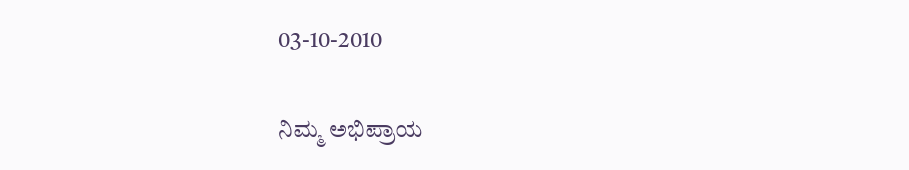03-10-2010


ನಿಮ್ಮ ಅಭಿಪ್ರಾಯ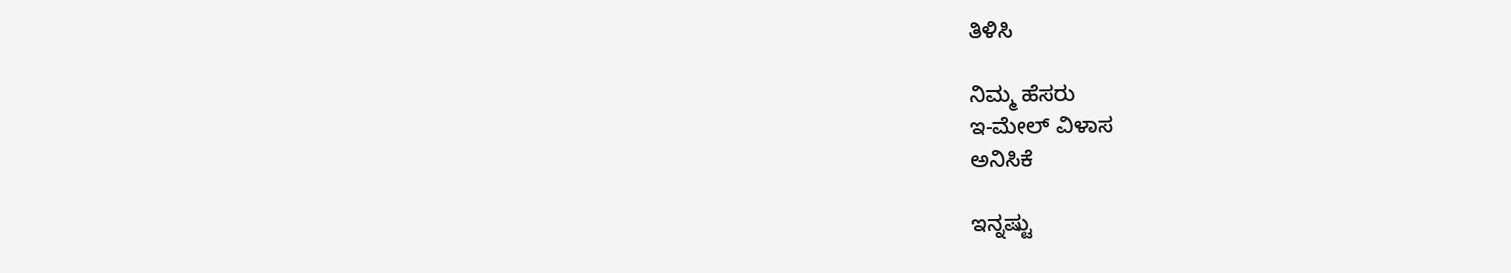ತಿಳಿಸಿ

ನಿಮ್ಮ ಹೆಸರು
ಇ-ಮೇಲ್ ವಿಳಾಸ
ಅನಿಸಿಕೆ

ಇನ್ನಷ್ಟು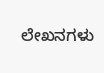ಲೇಖನಗಳು